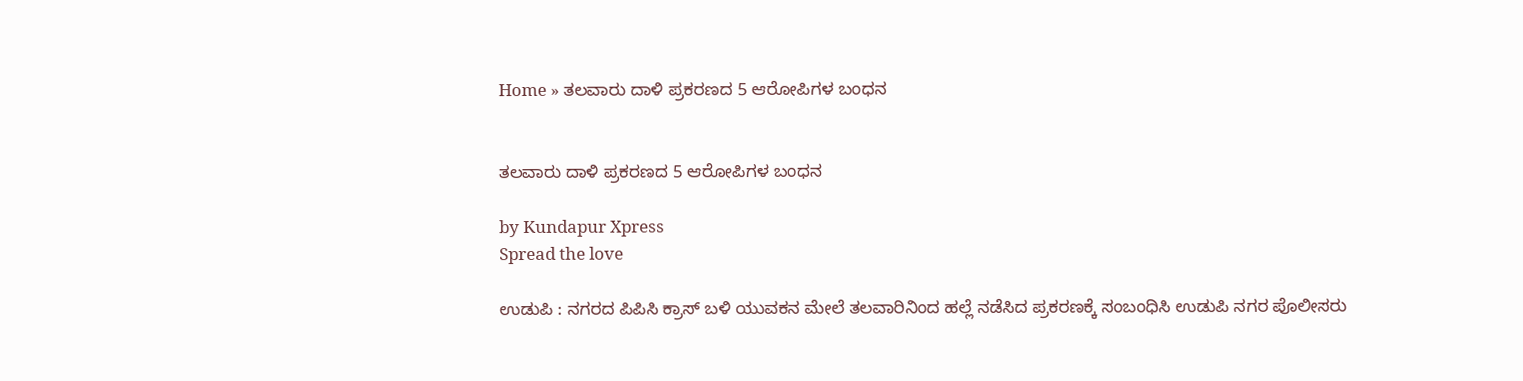Home » ತಲವಾರು ದಾಳಿ ಪ್ರಕರಣದ 5 ಆರೋಪಿಗಳ ಬಂಧನ


ತಲವಾರು ದಾಳಿ ಪ್ರಕರಣದ 5 ಆರೋಪಿಗಳ ಬಂಧನ

by Kundapur Xpress
Spread the love

ಉಡುಪಿ : ನಗರದ ಪಿಪಿಸಿ ಕ್ರಾಸ್ ಬಳಿ ಯುವಕನ ಮೇಲೆ ತಲವಾರಿನಿಂದ ಹಲ್ಲೆ ನಡೆಸಿದ ಪ್ರಕರಣಕ್ಕೆ ಸಂಬಂಧಿಸಿ ಉಡುಪಿ ನಗರ ಪೊಲೀಸರು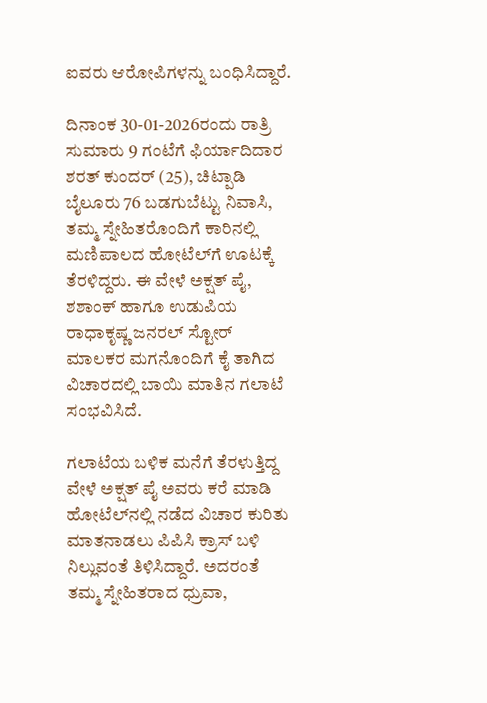ಐವರು ಆರೋಪಿಗಳನ್ನು ಬಂಧಿಸಿದ್ದಾರೆ.

ದಿನಾಂಕ 30-01-2026ರಂದು ರಾತ್ರಿ ಸುಮಾರು 9 ಗಂಟೆಗೆ ಫಿರ್ಯಾದಿದಾರ ಶರತ್ ಕುಂದರ್ (25), ಚಿಟ್ಪಾಡಿ ಬೈಲೂರು 76 ಬಡಗುಬೆಟ್ಟು ನಿವಾಸಿ, ತಮ್ಮ ಸ್ನೇಹಿತರೊಂದಿಗೆ ಕಾರಿನಲ್ಲಿ ಮಣಿಪಾಲದ ಹೋಟೆಲ್‌ಗೆ ಊಟಕ್ಕೆ ತೆರಳಿದ್ದರು. ಈ ವೇಳೆ ಅಕ್ಷತ್ ಪೈ, ಶಶಾಂಕ್ ಹಾಗೂ ಉಡುಪಿಯ ರಾಧಾಕೃಷ್ಣ ಜನರಲ್ ಸ್ಟೋರ್ ಮಾಲಕರ ಮಗನೊಂದಿಗೆ ಕೈ ತಾಗಿದ ವಿಚಾರದಲ್ಲಿ ಬಾಯಿ ಮಾತಿನ ಗಲಾಟೆ ಸಂಭವಿಸಿದೆ.

ಗಲಾಟೆಯ ಬಳಿಕ ಮನೆಗೆ ತೆರಳುತ್ತಿದ್ದ ವೇಳೆ ಅಕ್ಷತ್ ಪೈ ಅವರು ಕರೆ ಮಾಡಿ ಹೋಟೆಲ್‌ನಲ್ಲಿ ನಡೆದ ವಿಚಾರ ಕುರಿತು ಮಾತನಾಡಲು ಪಿಪಿಸಿ ಕ್ರಾಸ್ ಬಳಿ ನಿಲ್ಲುವಂತೆ ತಿಳಿಸಿದ್ದಾರೆ. ಅದರಂತೆ ತಮ್ಮ ಸ್ನೇಹಿತರಾದ ಧ್ರುವಾ,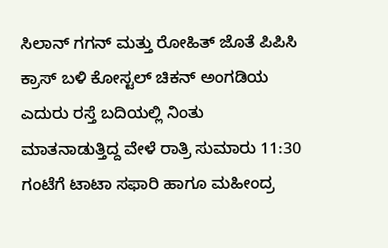ಸಿಲಾನ್ ಗಗನ್ ಮತ್ತು ರೋಹಿತ್ ಜೊತೆ ಪಿಪಿಸಿ ಕ್ರಾಸ್ ಬಳಿ ಕೋಸ್ಟಲ್ ಚಿಕನ್ ಅಂಗಡಿಯ ಎದುರು ರಸ್ತೆ ಬದಿಯಲ್ಲಿ ನಿಂತು ಮಾತನಾಡುತ್ತಿದ್ದ ವೇಳೆ ರಾತ್ರಿ ಸುಮಾರು 11:30 ಗಂಟೆಗೆ ಟಾಟಾ ಸಫಾರಿ ಹಾಗೂ ಮಹೀಂದ್ರ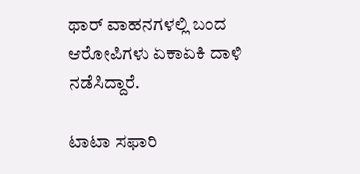ಥಾರ್ ವಾಹನಗಳಲ್ಲಿ ಬಂದ ಆರೋಪಿಗಳು ಏಕಾಏಕಿ ದಾಳಿ ನಡೆಸಿದ್ದಾರೆ.

ಟಾಟಾ ಸಫಾರಿ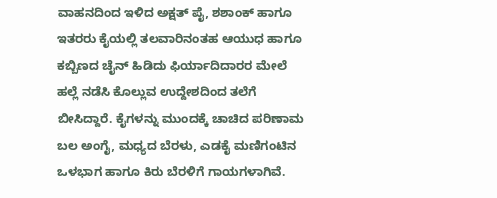ವಾಹನದಿಂದ ಇಳಿದ ಅಕ್ಷತ್ ಪೈ, ಶಶಾಂಕ್ ಹಾಗೂ ಇತರರು ಕೈಯಲ್ಲಿ ತಲವಾರಿನಂತಹ ಆಯುಧ ಹಾಗೂ ಕಬ್ಬಿಣದ ಚೈನ್ ಹಿಡಿದು ಫಿರ್ಯಾದಿದಾರರ ಮೇಲೆ ಹಲ್ಲೆ ನಡೆಸಿ ಕೊಲ್ಲುವ ಉದ್ದೇಶದಿಂದ ತಲೆಗೆ ಬೀಸಿದ್ದಾರೆ. ಕೈಗಳನ್ನು ಮುಂದಕ್ಕೆ ಚಾಚಿದ ಪರಿಣಾಮ ಬಲ ಅಂಗೈ, ಮಧ್ಯದ ಬೆರಳು, ಎಡಕೈ ಮಣಿಗಂಟಿನ ಒಳಭಾಗ ಹಾಗೂ ಕಿರು ಬೆರಳಿಗೆ ಗಾಯಗಳಾಗಿವೆ.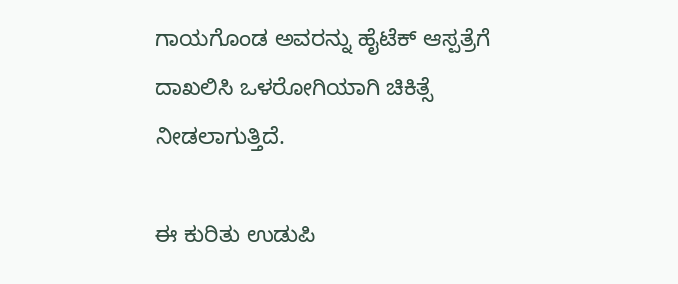ಗಾಯಗೊಂಡ ಅವರನ್ನು ಹೈಟೆಕ್ ಆಸ್ಪತ್ರೆಗೆ ದಾಖಲಿಸಿ ಒಳರೋಗಿಯಾಗಿ ಚಿಕಿತ್ಸೆ ನೀಡಲಾಗುತ್ತಿದೆ.

ಈ ಕುರಿತು ಉಡುಪಿ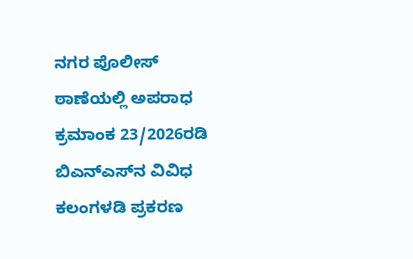ನಗರ ಪೊಲೀಸ್ ಠಾಣೆಯಲ್ಲಿ ಅಪರಾಧ ಕ್ರಮಾಂಕ 23/2026ರಡಿ ಬಿಎನ್‌ಎಸ್‌ನ ವಿವಿಧ ಕಲಂಗಳಡಿ ಪ್ರಕರಣ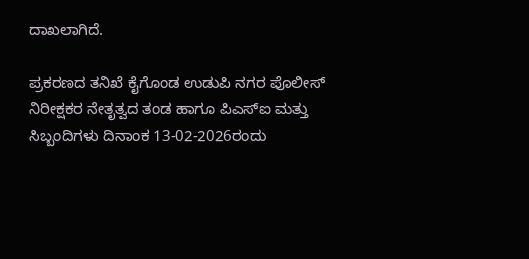ದಾಖಲಾಗಿದೆ.

ಪ್ರಕರಣದ ತನಿಖೆ ಕೈಗೊಂಡ ಉಡುಪಿ ನಗರ ಪೊಲೀಸ್ ನಿರೀಕ್ಷಕರ ನೇತೃತ್ವದ ತಂಡ ಹಾಗೂ ಪಿಎಸ್‌ಐ ಮತ್ತು ಸಿಬ್ಬಂದಿಗಳು ದಿನಾಂಕ 13-02-2026ರಂದು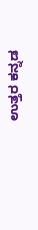ಉತ್ತರ ಕನ್ನಡ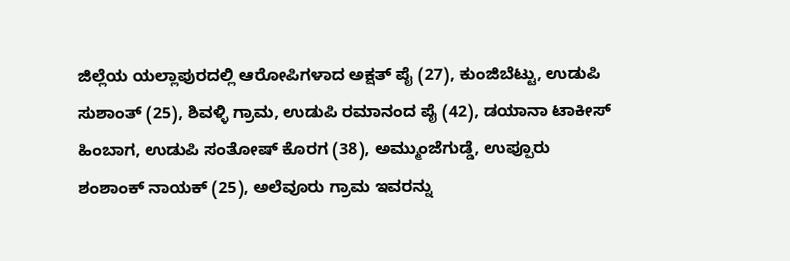ಜಿಲ್ಲೆಯ ಯಲ್ಲಾಪುರದಲ್ಲಿ ಆರೋಪಿಗಳಾದ ಅಕ್ಷತ್ ಪೈ (27), ಕುಂಜಿಬೆಟ್ಟು, ಉಡುಪಿ ಸುಶಾಂತ್ (25), ಶಿವಳ್ಳಿ ಗ್ರಾಮ, ಉಡುಪಿ ರಮಾನಂದ ಪೈ (42), ಡಯಾನಾ ಟಾಕೀಸ್ ಹಿಂಬಾಗ, ಉಡುಪಿ ಸಂತೋಷ್ ಕೊರಗ (38), ಅಮ್ಮುಂಜೆಗುಡ್ಡೆ, ಉಪ್ಪೂರು ಶಂಶಾಂಕ್ ನಾಯಕ್ (25), ಅಲೆವೂರು ಗ್ರಾಮ ಇವರನ್ನು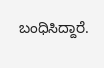ಬಂಧಿಸಿದ್ದಾರೆ.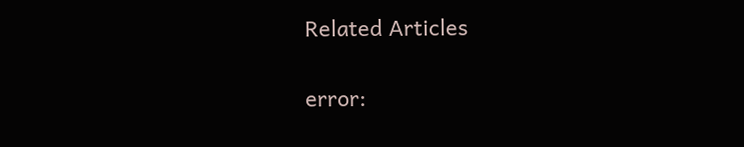Related Articles

error: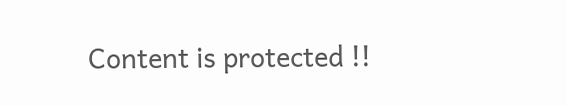Content is protected !!